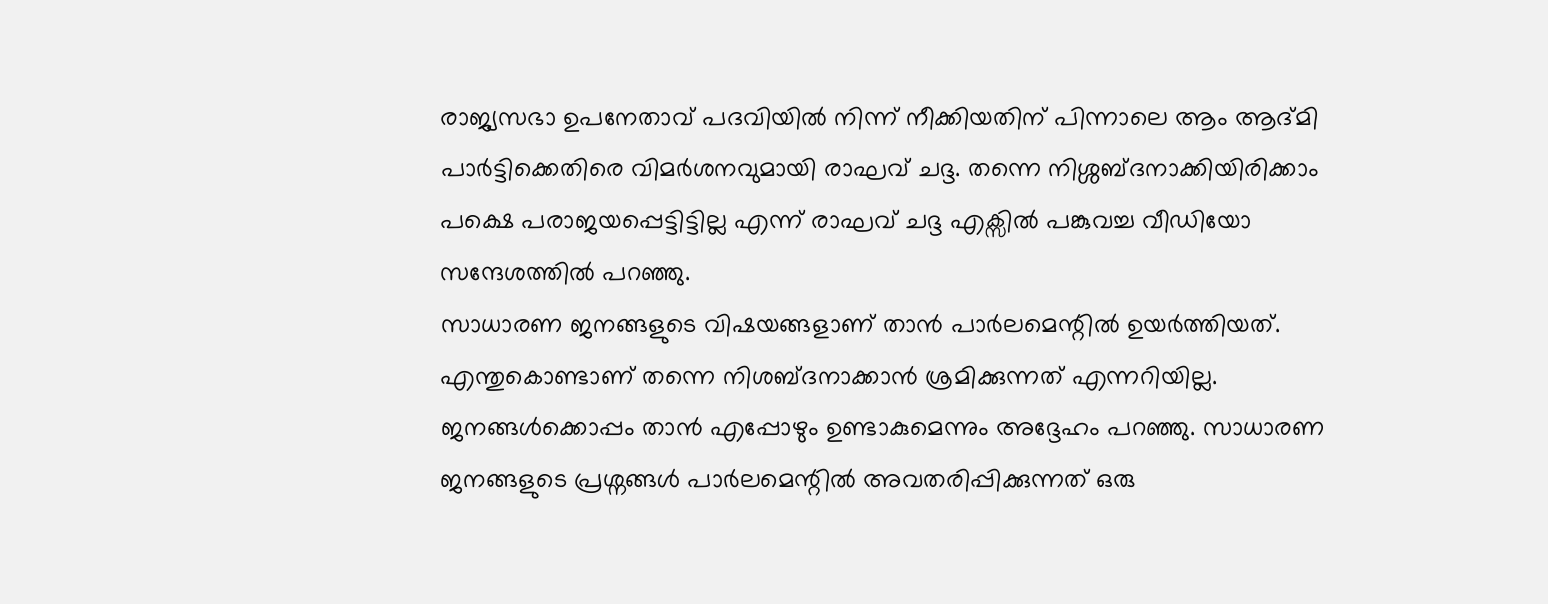രാജ്യസഭാ ഉപനേതാവ് പദവിയിൽ നിന്ന് നീക്കിയതിന് പിന്നാലെ ആം ആദ്മി പാർട്ടിക്കെതിരെ വിമർശനവുമായി രാഘവ് ചദ്ദ. തന്നെ നിശ്ശബ്ദനാക്കിയിരിക്കാം പക്ഷെ പരാജയപ്പെട്ടിട്ടില്ല എന്ന് രാഘവ് ചദ്ദ എക്സിൽ പങ്കുവച്ച വീഡിയോ സന്ദേശത്തിൽ പറഞ്ഞു.
സാധാരണ ജനങ്ങളുടെ വിഷയങ്ങളാണ് താൻ പാർലമെന്റിൽ ഉയർത്തിയത്. എന്തുകൊണ്ടാണ് തന്നെ നിശബ്ദനാക്കാൻ ശ്രമിക്കുന്നത് എന്നറിയില്ല. ജനങ്ങൾക്കൊപ്പം താൻ എപ്പോഴും ഉണ്ടാകുമെന്നും അദ്ദേഹം പറഞ്ഞു. സാധാരണ ജനങ്ങളുടെ പ്രശ്നങ്ങൾ പാർലമെന്റിൽ അവതരിപ്പിക്കുന്നത് ഒരു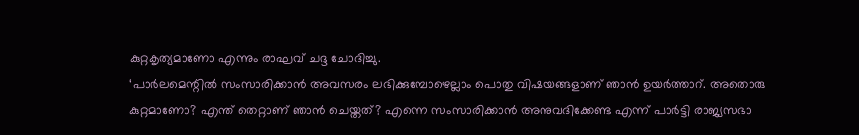കുറ്റകൃത്യമാണോ എന്നും രാഘവ് ചദ്ദ ചോദിച്ചു.
‘പാർലമെന്റിൽ സംസാരിക്കാൻ അവസരം ലഭിക്കുമ്പോഴെല്ലാം പൊതു വിഷയങ്ങളാണ് ഞാൻ ഉയർത്താറ്. അതൊരു കുറ്റമാണോ? എന്ത് തെറ്റാണ് ഞാൻ ചെയ്തത്? എന്നെ സംസാരിക്കാൻ അനുവദിക്കേണ്ട എന്ന് പാർട്ടി രാജ്യസഭാ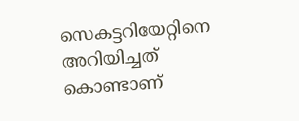സെകട്ടറിയേറ്റിനെ അറിയിച്ചത് കൊണ്ടാണ്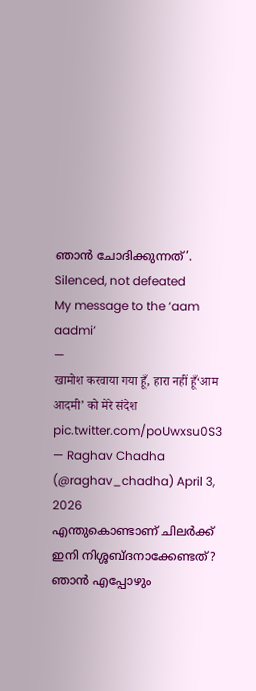ഞാൻ ചോദിക്കുന്നത്’.
Silenced, not defeated
My message to the ‘aam aadmi’
—
खामोश करवाया गया हूँ, हारा नहीं हूँ‘आम आदमी’ को मेरे संदेश pic.twitter.com/poUwxsu0S3
— Raghav Chadha (@raghav_chadha) April 3, 2026
എന്തുകൊണ്ടാണ് ചിലർക്ക് ഇനി നിശ്ശബ്ദനാക്കേണ്ടത്? ഞാൻ എപ്പോഴും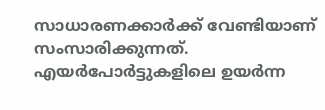സാധാരണക്കാർക്ക് വേണ്ടിയാണ് സംസാരിക്കുന്നത്. എയർപോർട്ടുകളിലെ ഉയർന്ന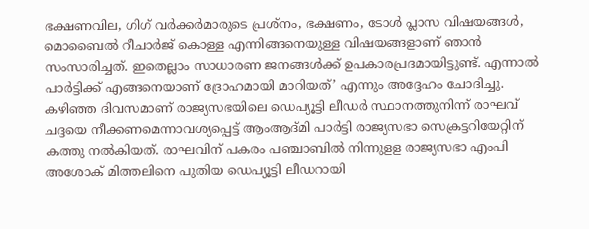ഭക്ഷണവില, ഗിഗ് വർക്കർമാരുടെ പ്രശ്നം, ഭക്ഷണം, ടോൾ പ്ലാസ വിഷയങ്ങൾ, മൊബൈൽ റീചാർജ് കൊള്ള എന്നിങ്ങനെയുള്ള വിഷയങ്ങളാണ് ഞാൻ സംസാരിച്ചത്. ഇതെല്ലാം സാധാരണ ജനങ്ങൾക്ക് ഉപകാരപ്രദമായിട്ടുണ്ട്. എന്നാൽ പാർട്ടിക്ക് എങ്ങനെയാണ് ദ്രോഹമായി മാറിയത്’ എന്നും അദ്ദേഹം ചോദിച്ചു.
കഴിഞ്ഞ ദിവസമാണ് രാജ്യസഭയിലെ ഡെപ്യൂട്ടി ലീഡർ സ്ഥാനത്തുനിന്ന് രാഘവ് ചദ്ദയെ നീക്കണമെന്നാവശ്യപ്പെട്ട് ആംആദ്മി പാർട്ടി രാജ്യസഭാ സെക്രട്ടറിയേറ്റിന് കത്തു നൽകിയത്. രാഘവിന് പകരം പഞ്ചാബിൽ നിന്നുളള രാജ്യസഭാ എംപി അശോക് മിത്തലിനെ പുതിയ ഡെപ്യൂട്ടി ലീഡറായി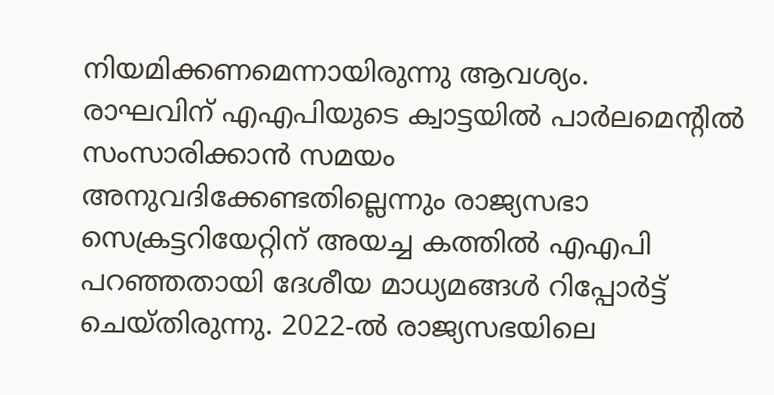നിയമിക്കണമെന്നായിരുന്നു ആവശ്യം.
രാഘവിന് എഎപിയുടെ ക്വാട്ടയിൽ പാർലമെന്റിൽ സംസാരിക്കാൻ സമയം അനുവദിക്കേണ്ടതില്ലെന്നും രാജ്യസഭാ സെക്രട്ടറിയേറ്റിന് അയച്ച കത്തിൽ എഎപി പറഞ്ഞതായി ദേശീയ മാധ്യമങ്ങൾ റിപ്പോർട്ട് ചെയ്തിരുന്നു. 2022-ൽ രാജ്യസഭയിലെ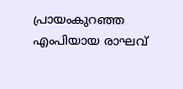പ്രായംകുറഞ്ഞ എംപിയായ രാഘവ്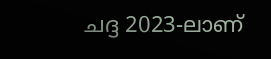ചദ്ദ 2023-ലാണ്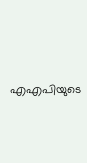എഎപിയുടെ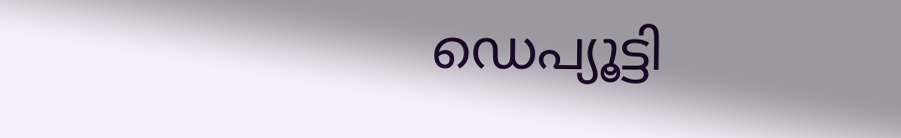ഡെപ്യൂട്ടി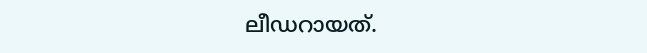ലീഡറായത്.